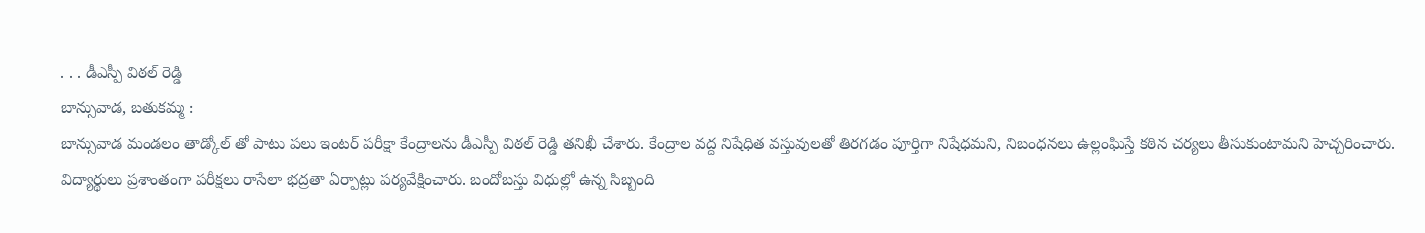. . . డీఎస్పీ విఠల్ రెడ్డి
బాన్సువాడ, బతుకమ్మ :
బాన్సువాడ మండలం తాడ్కోల్ తో పాటు పలు ఇంటర్ పరీక్షా కేంద్రాలను డీఎస్పీ విఠల్ రెడ్డి తనిఖీ చేశారు. కేంద్రాల వద్ద నిషేధిత వస్తువులతో తిరగడం పూర్తిగా నిషేధమని, నిబంధనలు ఉల్లంఘిస్తే కఠిన చర్యలు తీసుకుంటామని హెచ్చరించారు. విద్యార్థులు ప్రశాంతంగా పరీక్షలు రాసేలా భద్రతా ఏర్పాట్లు పర్యవేక్షించారు. బందోబస్తు విధుల్లో ఉన్న సిబ్బంది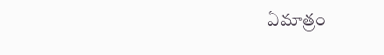ఏమాత్రం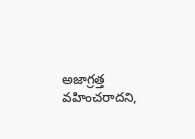అజాగ్రత్త వహించరాదని,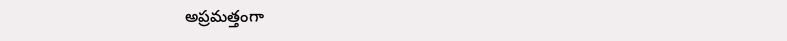అప్రమత్తంగా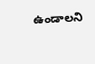ఉండాలని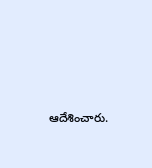ఆదేశించారు.